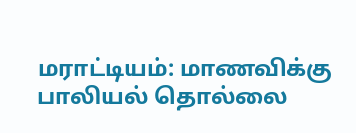மராட்டியம்: மாணவிக்கு பாலியல் தொல்லை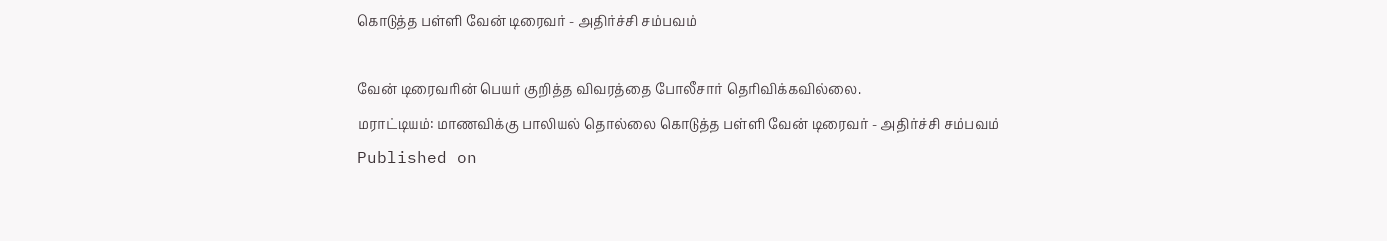கொடுத்த பள்ளி வேன் டிரைவர் - அதிர்ச்சி சம்பவம்

வேன் டிரைவரின் பெயர் குறித்த விவரத்தை போலீசார் தெரிவிக்கவில்லை.
மராட்டியம்: மாணவிக்கு பாலியல் தொல்லை கொடுத்த பள்ளி வேன் டிரைவர் - அதிர்ச்சி சம்பவம்
Published on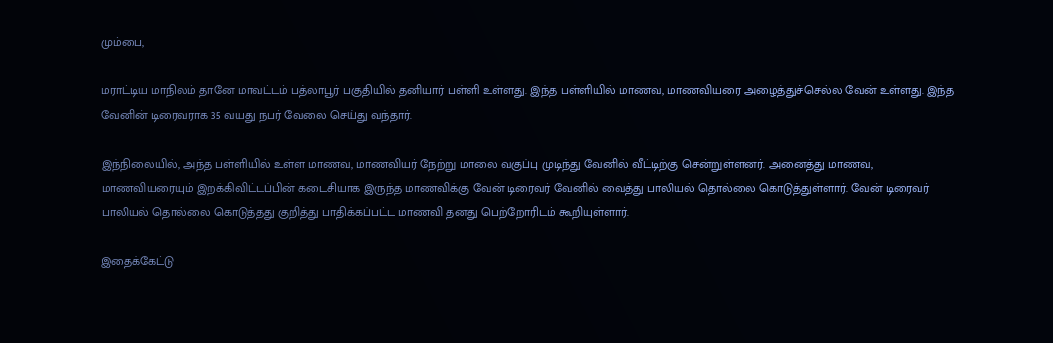மும்பை,

மராட்டிய மாநிலம் தானே மாவட்டம் பத்லாபூர் பகுதியில் தனியார் பள்ளி உள்ளது. இந்த பள்ளியில் மாணவ, மாணவியரை அழைத்துச்செல்ல வேன் உள்ளது. இந்த வேனின் டிரைவராக 35 வயது நபர் வேலை செய்து வந்தார்.

இந்நிலையில், அந்த பள்ளியில் உள்ள மாணவ, மாணவியர் நேற்று மாலை வகுப்பு முடிந்து வேனில் வீட்டிற்கு சென்றுள்ளனர். அனைத்து மாணவ, மாணவியரையும் இறக்கிவிட்டப்பின் கடைசியாக இருந்த மாணவிக்கு வேன் டிரைவர் வேனில் வைத்து பாலியல் தொல்லை கொடுத்துள்ளார். வேன் டிரைவர் பாலியல் தொல்லை கொடுத்தது குறித்து பாதிக்கப்பட்ட மாணவி தனது பெற்றோரிடம் கூறியுள்ளார்.

இதைக்கேட்டு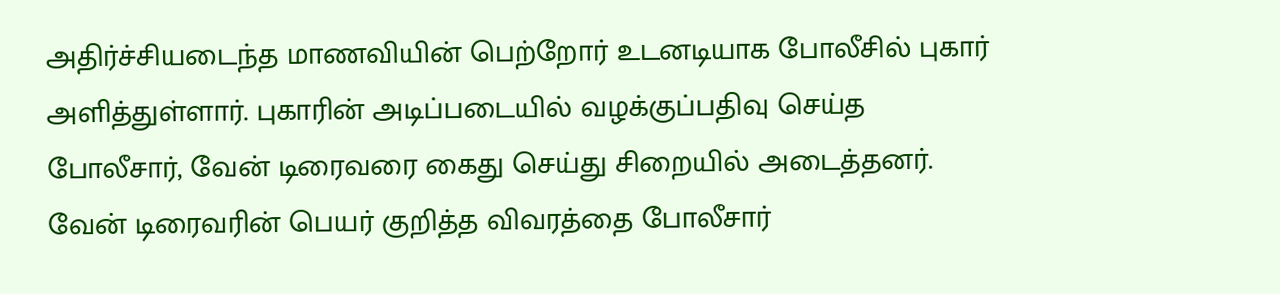அதிர்ச்சியடைந்த மாணவியின் பெற்றோர் உடனடியாக போலீசில் புகார் அளித்துள்ளார். புகாரின் அடிப்படையில் வழக்குப்பதிவு செய்த போலீசார், வேன் டிரைவரை கைது செய்து சிறையில் அடைத்தனர். வேன் டிரைவரின் பெயர் குறித்த விவரத்தை போலீசார்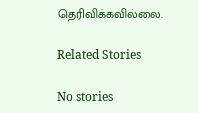தெரிவிக்கவில்லை.

Related Stories

No stories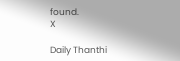found.
X

Daily Thanthi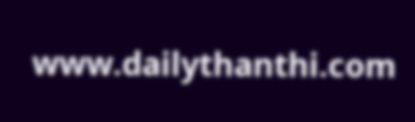www.dailythanthi.com